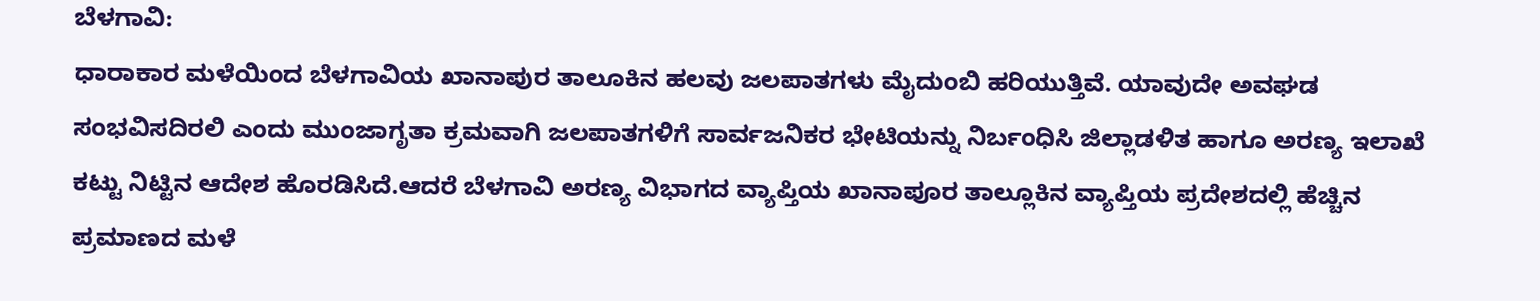ಬೆಳಗಾವಿ:
ಧಾರಾಕಾರ ಮಳೆಯಿಂದ ಬೆಳಗಾವಿಯ ಖಾನಾಪುರ ತಾಲೂಕಿನ ಹಲವು ಜಲಪಾತಗಳು ಮೈದುಂಬಿ ಹರಿಯುತ್ತಿವೆ. ಯಾವುದೇ ಅವಘಡ ಸಂಭವಿಸದಿರಲಿ ಎಂದು ಮುಂಜಾಗೃತಾ ಕ್ರಮವಾಗಿ ಜಲಪಾತಗಳಿಗೆ ಸಾರ್ವಜನಿಕರ ಭೇಟಿಯನ್ನು ನಿರ್ಬಂಧಿಸಿ ಜಿಲ್ಲಾಡಳಿತ ಹಾಗೂ ಅರಣ್ಯ ಇಲಾಖೆ ಕಟ್ಟು ನಿಟ್ಟಿನ ಆದೇಶ ಹೊರಡಿಸಿದೆ.ಆದರೆ ಬೆಳಗಾವಿ ಅರಣ್ಯ ವಿಭಾಗದ ವ್ಯಾಪ್ತಿಯ ಖಾನಾಪೂರ ತಾಲ್ಲೂಕಿನ ವ್ಯಾಪ್ತಿಯ ಪ್ರದೇಶದಲ್ಲಿ ಹೆಚ್ಚಿನ ಪ್ರಮಾಣದ ಮಳೆ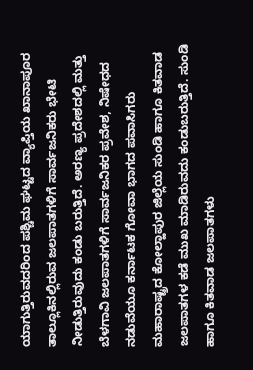ಯಾಗುತ್ತಿರುವದರಿಂದ ಪಶ್ಚಿಮ ಘಟ್ಟದ ವ್ಯಾಪ್ತಿಯ ಖಾನಾಪೂರ ತಾಲ್ಲೂಕಿನಲ್ಲಿರುವ ಜಲಪಾತಗಳಿಗೆ ಸಾರ್ವಜನಿಕರು ಭೇಟಿ ನೀಡುತ್ತಿರುವುದು ಕಂಡು ಬರುತ್ತಿದೆ. ಅರಣ್ಯ ಪ್ರದೇಶದಲ್ಲಿ ಮತ್ತು ಬೆಳಗಾವಿ ಜಲಪಾತಗಳಿಗೆ ಸಾರ್ವಜನಿಕರ ಪ್ರವೇಶ, ನಿಷೇಧದ ನಡುವೆಯೂ ಕರ್ನಾಟಕ ಗೋವಾ ಭಾಗದ ಪವಾಸಿಗರು ಮಹಾರಾಷ್ಟ್ರದ ಕೋಲ್ಹಾಪುರ ಜಿಲ್ಲೆಯ ಸುಂಡಿ ಹಾಗೂ ಕಿತವಾಡ ಜಲಪಾತಗಳ ಕಡೆ ಮುಖ ಮಾಡಿರುವದು ಕಂಡುಬರುತ್ತಿದೆ. ಸುಂಡಿ ಹಾಗೂ ಕಿತವಾಡ ಜಲಪಾತಗಳು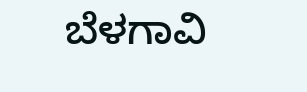ಬೆಳಗಾವಿ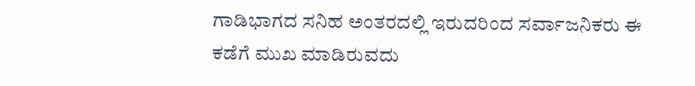ಗಾಡಿಭಾಗದ ಸನಿಹ ಅಂತರದಲ್ಲಿ ಇರುದರಿಂದ ಸರ್ವಾಜನಿಕರು ಈ ಕಡೆಗೆ ಮುಖ ಮಾಡಿರುವದು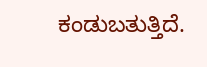ಕಂಡುಬತುತ್ತಿದೆ.